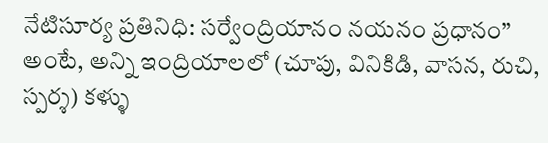నేటిసూర్య ప్రతినిధి: సర్వేంద్రియానం నయనం ప్రధానం” అంటే, అన్ని ఇంద్రియాలలో (చూపు, వినికిడి, వాసన, రుచి, స్పర్శ) కళ్ళు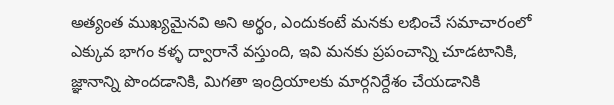అత్యంత ముఖ్యమైనవి అని అర్థం, ఎందుకంటే మనకు లభించే సమాచారంలో ఎక్కువ భాగం కళ్ళ ద్వారానే వస్తుంది, ఇవి మనకు ప్రపంచాన్ని చూడటానికి, జ్ఞానాన్ని పొందడానికి, మిగతా ఇంద్రియాలకు మార్గనిర్దేశం చేయడానికి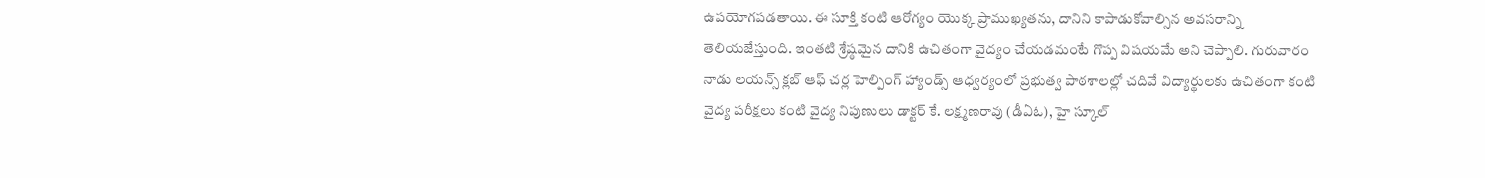ఉపయోగపడతాయి. ఈ సూక్తి కంటి ఆరోగ్యం యొక్క ప్రాముఖ్యతను, దానిని కాపాడుకోవాల్సిన అవసరాన్ని తెలియజేస్తుంది. ఇంతటి శ్రేష్ఠమైన దానికి ఉచితంగా వైద్యం చేయడమంటే గొప్ప విషయమే అని చెప్పాలి. గురువారం నాడు లయన్స్ క్లబ్ ఆఫ్ చర్ల హెల్పింగ్ హ్యాండ్స్ ఆధ్వర్యంలో ప్రభుత్వ పాఠశాలల్లో చదివే విద్యార్థులకు ఉచితంగా కంటి వైద్య పరీక్షలు కంటి వైద్య నిపుణులు డాక్టర్ కే. లక్ష్మణరావు (డీఏఓ), హై స్కూల్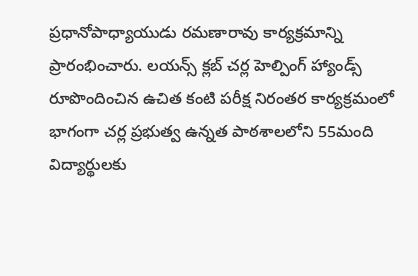ప్రధానోపాధ్యాయుడు రమణారావు కార్యక్రమాన్ని ప్రారంభించారు. లయన్స్ క్లబ్ చర్ల హెల్పింగ్ హ్యాండ్స్ రూపొందించిన ఉచిత కంటి పరీక్ష నిరంతర కార్యక్రమంలో భాగంగా చర్ల ప్రభుత్వ ఉన్నత పాఠశాలలోని 55మంది విద్యార్థులకు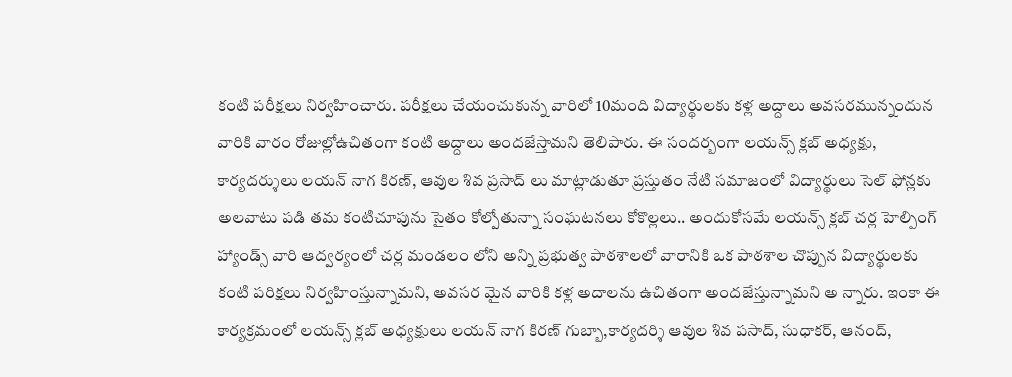కంటి పరీక్షలు నిర్వహించారు. పరీక్షలు చేయంచుకున్న వారిలో 10మంది విద్యార్థులకు కళ్ల అద్దాలు అవసరమున్నందున వారికి వారం రోజుల్లోఉచితంగా కంటి అద్దాలు అందజేస్తామని తెలిపారు. ఈ సందర్బంగా లయన్స్ క్లబ్ అధ్యక్షు, కార్యదర్శులు లయన్ నాగ కిరణ్, ఆవుల శివ ప్రసాద్ లు మాట్లాడుతూ ప్రస్తుతం నేటి సమాజంలో విద్యార్థులు సెల్ ఫోన్లకు అలవాటు పడి తమ కంటిచూపును సైతం కోల్పోతున్నా సంఘటనలు కోకొల్లలు.. అందుకోసమే లయన్స్ క్లబ్ చర్ల హెల్పింగ్ హ్యాండ్స్ వారి ఆద్వర్యంలో చర్ల మండలం లోని అన్ని ప్రభుత్వ పాఠశాలలో వారానికి ఒక పాఠశాల చొప్పున విద్యార్థులకు కంటి పరిక్షలు నిర్వహింస్తున్నామని, అవసర మైన వారికి కళ్ల అదాలను ఉచితంగా అందజేస్తున్నామని అ న్నారు. ఇంకా ఈ కార్యక్రమంలో లయన్స్ క్లబ్ అధ్యక్షులు లయన్ నాగ కిరణ్ గుబ్బా,కార్యదర్శి ఆవుల శివ పసాద్, సుధాకర్, ఆనంద్,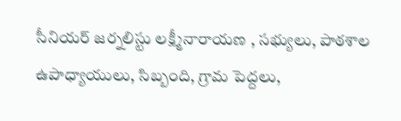సీనియర్ జర్నలిస్టు లక్ష్మీనారాయణ , సభ్యులు, పాఠశాల ఉపాధ్యాయులు, సిబ్బంది, గ్రామ పెద్దలు,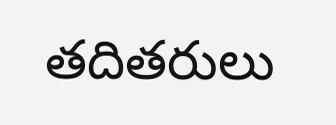తదితరులు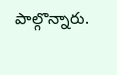పాల్గొన్నారు.